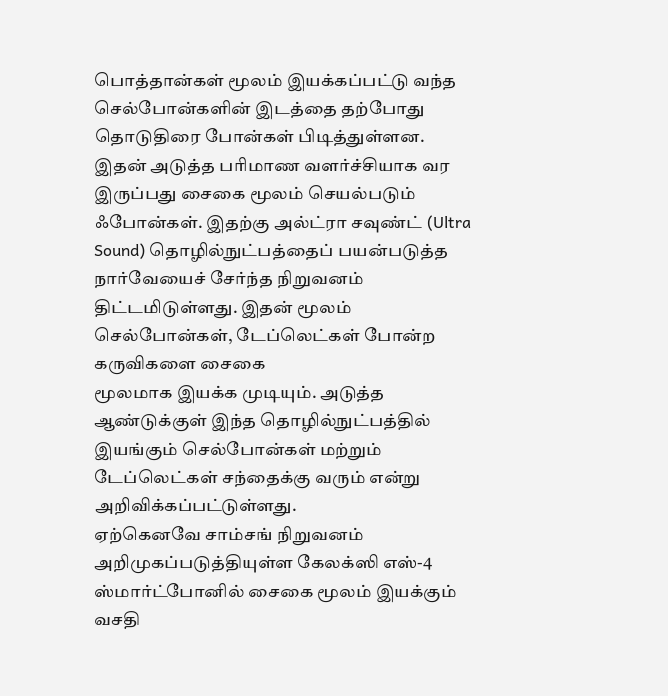பொத்தான்கள் மூலம் இயக்கப்பட்டு வந்த செல்போன்களின் இடத்தை தற்போது
தொடுதிரை போன்கள் பிடித்துள்ளன. இதன் அடுத்த பரிமாண வளர்ச்சியாக வர
இருப்பது சைகை மூலம் செயல்படும் ஃபோன்கள். இதற்கு அல்ட்ரா சவுண்ட் (Ultra
Sound) தொழில்நுட்பத்தைப் பயன்படுத்த நார்வேயைச் சேர்ந்த நிறுவனம்
திட்டமிடுள்ளது. இதன் மூலம் செல்போன்கள், டேப்லெட்கள் போன்ற கருவிகளை சைகை
மூலமாக இயக்க முடியும். அடுத்த ஆண்டுக்குள் இந்த தொழில்நுட்பத்தில்
இயங்கும் செல்போன்கள் மற்றும் டேப்லெட்கள் சந்தைக்கு வரும் என்று
அறிவிக்கப்பட்டுள்ளது.
ஏற்கெனவே சாம்சங் நிறுவனம் அறிமுகப்படுத்தியுள்ள கேலக்ஸி எஸ்-4
ஸ்மார்ட்போனில் சைகை மூலம் இயக்கும் வசதி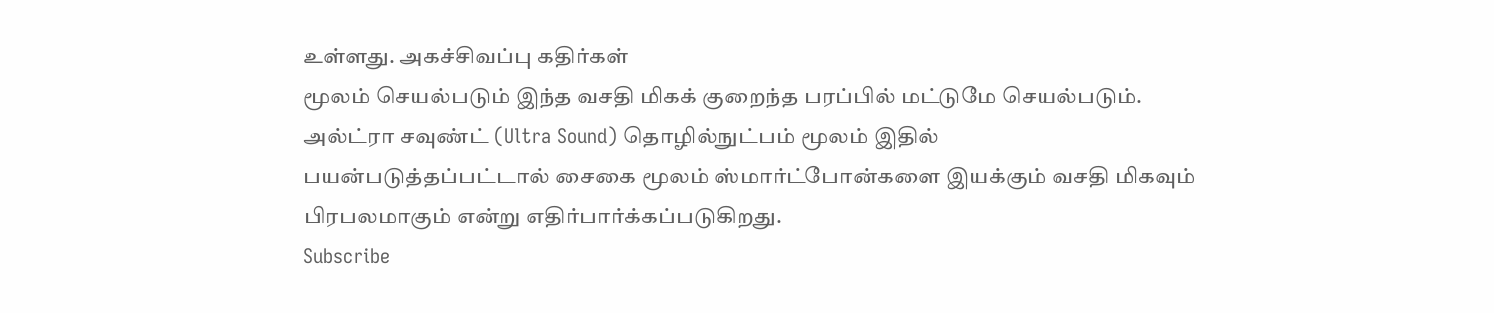உள்ளது. அகச்சிவப்பு கதிர்கள்
மூலம் செயல்படும் இந்த வசதி மிகக் குறைந்த பரப்பில் மட்டுமே செயல்படும்.
அல்ட்ரா சவுண்ட் (Ultra Sound) தொழில்நுட்பம் மூலம் இதில்
பயன்படுத்தப்பட்டால் சைகை மூலம் ஸ்மார்ட்போன்களை இயக்கும் வசதி மிகவும்
பிரபலமாகும் என்று எதிர்பார்க்கப்படுகிறது.
Subscribe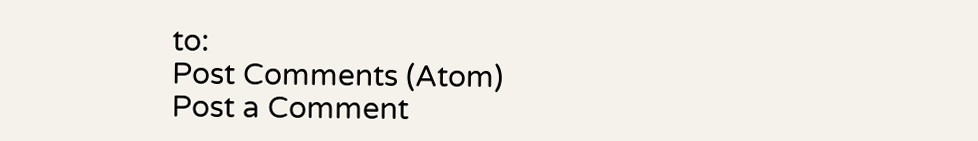to:
Post Comments (Atom)
Post a Comment